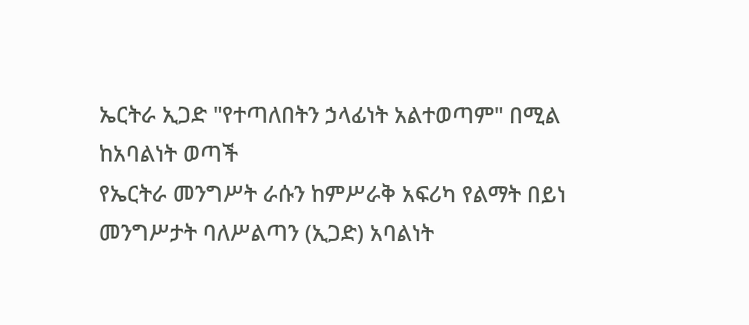ኤርትራ ኢጋድ "የተጣለበትን ኃላፊነት አልተወጣም" በሚል ከአባልነት ወጣች
የኤርትራ መንግሥት ራሱን ከምሥራቅ አፍሪካ የልማት በይነ መንግሥታት ባለሥልጣን (ኢጋድ) አባልነት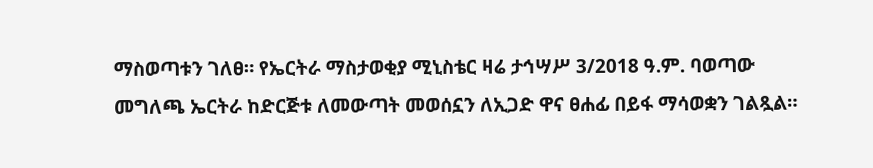ማስወጣቱን ገለፀ። የኤርትራ ማስታወቂያ ሚኒስቴር ዛሬ ታኅሣሥ 3/2018 ዓ.ም. ባወጣው መግለጫ ኤርትራ ከድርጅቱ ለመውጣት መወሰኗን ለኢጋድ ዋና ፀሐፊ በይፋ ማሳወቋን ገልጿል።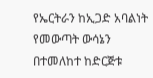የኤርትራን ከኢጋድ አባልነት የመውጣት ውሳኔን በተመለከተ ከድርጅቱ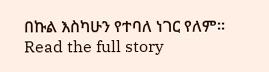በኩል እስካሁን የተባለ ነገር የለም።
Read the full story